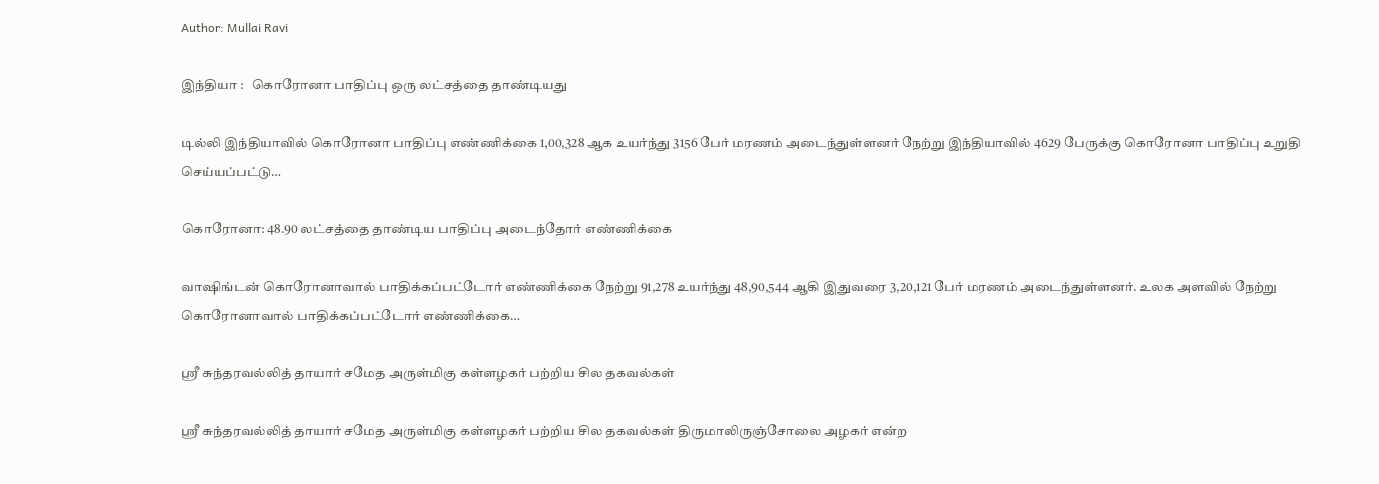Author: Mullai Ravi

இந்தியா :   கொரோனா பாதிப்பு ஒரு லட்சத்தை தாண்டியது

டில்லி இந்தியாவில் கொரோனா பாதிப்பு எண்ணிக்கை 1,00,328 ஆக உயர்ந்து 3156 பேர் மரணம் அடைந்துள்ளனர் நேற்று இந்தியாவில் 4629 பேருக்கு கொரோனா பாதிப்பு உறுதி செய்யப்பட்டு…

கொரோனா: 48.90 லட்சத்தை தாண்டிய பாதிப்பு அடைந்தோர் எண்ணிக்கை

வாஷிங்டன் கொரோனாவால் பாதிக்கப்பட்டோர் எண்ணிக்கை நேற்று 91,278 உயர்ந்து 48,90,544 ஆகி இதுவரை 3,20,121 பேர் மரணம் அடைந்துள்ளனர். உலக அளவில் நேற்று கொரோனாவால் பாதிக்கப்பட்டோர் எண்ணிக்கை…

ஸ்ரீ சுந்தரவல்லித் தாயார் சமேத அருள்மிகு கள்ளழகர் பற்றிய சில தகவல்கள்

ஸ்ரீ சுந்தரவல்லித் தாயார் சமேத அருள்மிகு கள்ளழகர் பற்றிய சில தகவல்கள் திருமாலிருஞ்சோலை அழகர் என்ற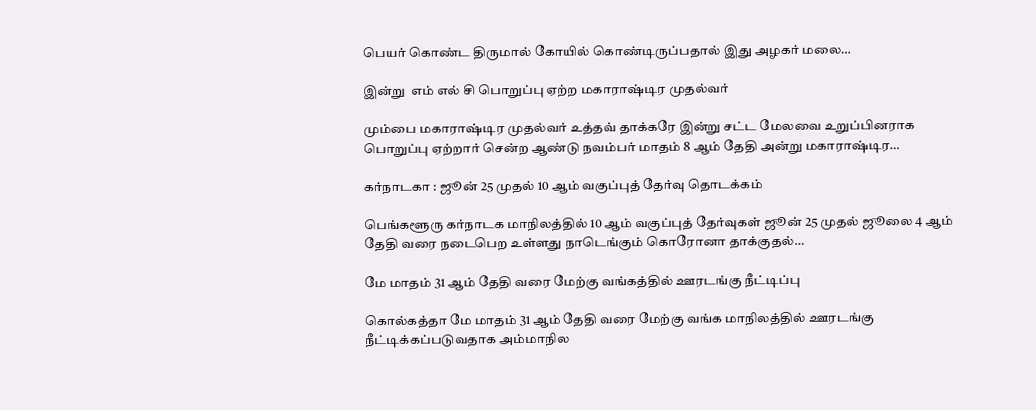பெயர் கொண்ட திருமால் கோயில் கொண்டிருப்பதால் இது அழகர் மலை…

இன்று  எம் எல் சி பொறுப்பு ஏற்ற மகாராஷ்டிர முதல்வர்

மும்பை மகாராஷ்டிர முதல்வர் உத்தவ் தாக்கரே இன்று சட்ட மேலவை உறுப்பினராக பொறுப்பு ஏற்றார் சென்ற ஆண்டு நவம்பர் மாதம் 8 ஆம் தேதி அன்று மகாராஷ்டிர…

கர்நாடகா : ஜூன் 25 முதல் 10 ஆம் வகுப்புத் தேர்வு தொடக்கம்

பெங்களூரு கர்நாடக மாநிலத்தில் 10 ஆம் வகுப்புத் தேர்வுகள் ஜூன் 25 முதல் ஜூலை 4 ஆம் தேதி வரை நடைபெற உள்ளது நாடெங்கும் கொரோனா தாக்குதல்…

மே மாதம் 31 ஆம் தேதி வரை மேற்கு வங்கத்தில் ஊரடங்கு நீட்டிப்பு

கொல்கத்தா மே மாதம் 31 ஆம் தேதி வரை மேற்கு வங்க மாநிலத்தில் ஊரடங்கு நீட்டிக்கப்படுவதாக அம்மாநில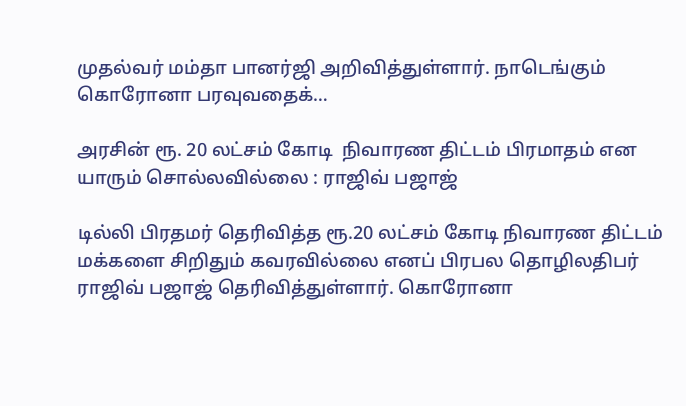முதல்வர் மம்தா பானர்ஜி அறிவித்துள்ளார். நாடெங்கும் கொரோனா பரவுவதைக்…

அரசின் ரூ. 20 லட்சம் கோடி  நிவாரண திட்டம் பிரமாதம் என யாரும் சொல்லவில்லை : ராஜிவ் பஜாஜ்

டில்லி பிரதமர் தெரிவித்த ரூ.20 லட்சம் கோடி நிவாரண திட்டம் மக்களை சிறிதும் கவரவில்லை எனப் பிரபல தொழிலதிபர் ராஜிவ் பஜாஜ் தெரிவித்துள்ளார். கொரோனா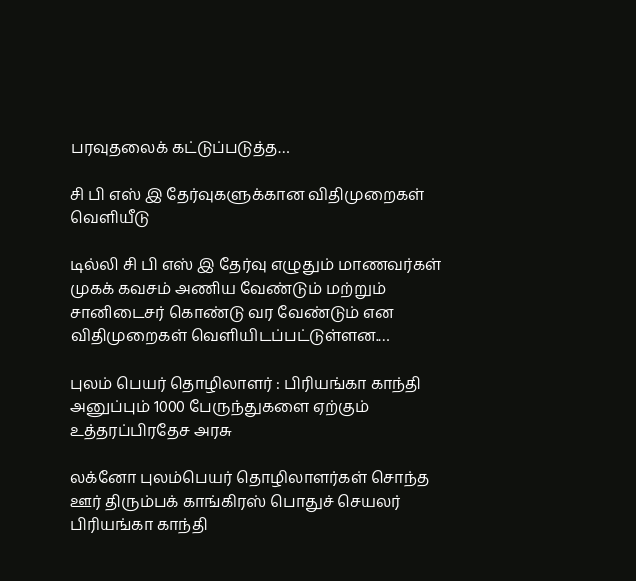பரவுதலைக் கட்டுப்படுத்த…

சி பி எஸ் இ தேர்வுகளுக்கான விதிமுறைகள் வெளியீடு

டில்லி சி பி எஸ் இ தேர்வு எழுதும் மாணவர்கள் முகக் கவசம் அணிய வேண்டும் மற்றும் சானிடைசர் கொண்டு வர வேண்டும் என விதிமுறைகள் வெளியிடப்பட்டுள்ளன.…

புலம் பெயர் தொழிலாளர் : பிரியங்கா காந்தி அனுப்பும் 1000 பேருந்துகளை ஏற்கும்  உத்தரப்பிரதேச அரசு

லக்னோ புலம்பெயர் தொழிலாளர்கள் சொந்த ஊர் திரும்பக் காங்கிரஸ் பொதுச் செயலர் பிரியங்கா காந்தி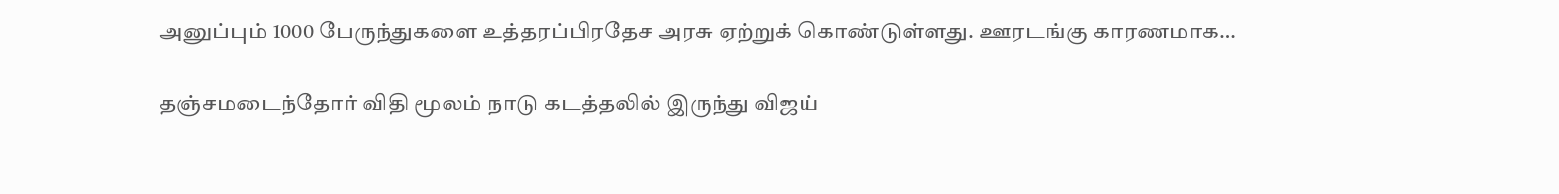அனுப்பும் 1000 பேருந்துகளை உத்தரப்பிரதேச அரசு ஏற்றுக் கொண்டுள்ளது. ஊரடங்கு காரணமாக…

தஞ்சமடைந்தோர் விதி மூலம் நாடு கடத்தலில் இருந்து விஜய்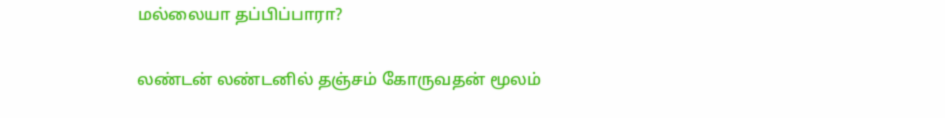மல்லையா தப்பிப்பாரா?

லண்டன் லண்டனில் தஞ்சம் கோருவதன் மூலம்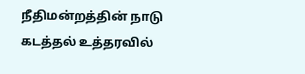நீதிமன்றத்தின் நாடு கடத்தல் உத்தரவில்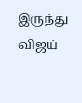இருந்து விஜய்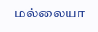மல்லையா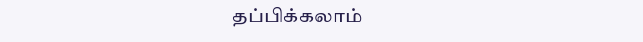தப்பிக்கலாம்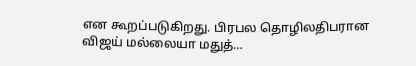என கூறப்படுகிறது. பிரபல தொழிலதிபரான விஜய் மல்லையா மதுத்…